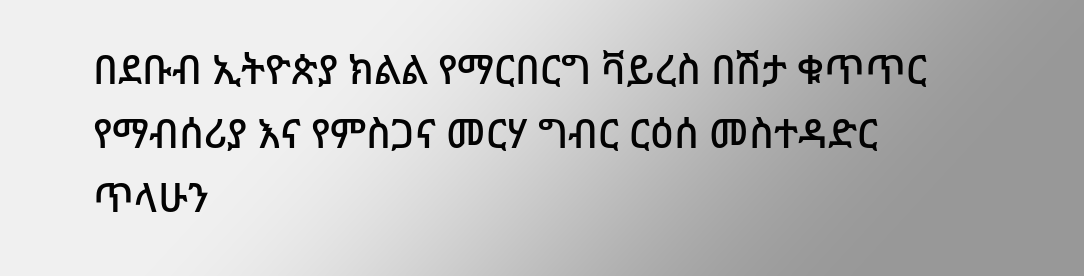በደቡብ ኢትዮጵያ ክልል የማርበርግ ቫይረስ በሽታ ቁጥጥር የማብሰሪያ እና የምስጋና መርሃ ግብር ርዕሰ መስተዳድር ጥላሁን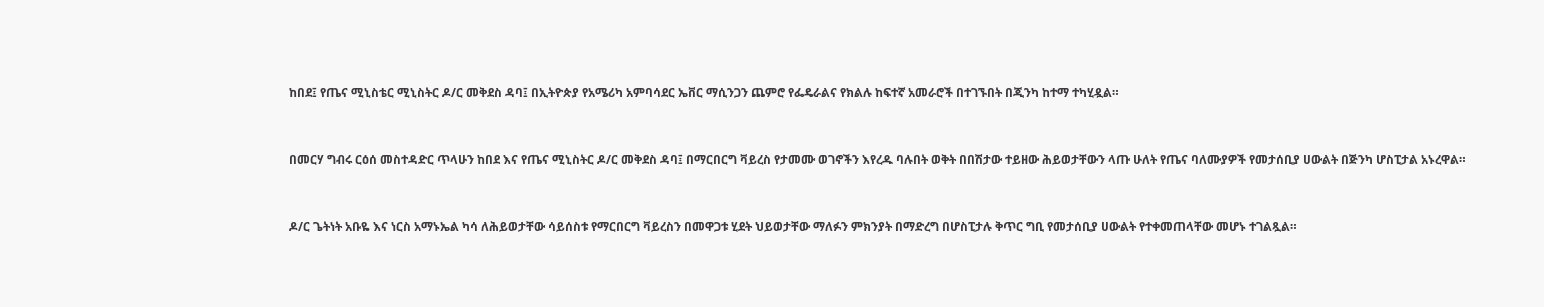ከበደ፤ የጤና ሚኒስቴር ሚኒስትር ዶ/ር መቅደስ ዳባ፤ በኢትዮጵያ የአሜሪካ አምባሳደር ኤቨር ማሲንጋን ጨምሮ የፌዴራልና የክልሉ ከፍተኛ አመራሮች በተገኙበት በጂንካ ከተማ ተካሂዷል።



በመርሃ ግብሩ ርዕሰ መስተዳድር ጥላሁን ከበደ እና የጤና ሚኒስትር ዶ/ር መቅደስ ዳባ፤ በማርበርግ ቫይረስ የታመሙ ወገኖችን እየረዱ ባሉበት ወቅት በበሽታው ተይዘው ሕይወታቸውን ላጡ ሁለት የጤና ባለሙያዎች የመታሰቢያ ሀውልት በጅንካ ሆስፒታል አኑረዋል።



ዶ/ር ጌትነት አቡዬ እና ነርስ አማኑኤል ካሳ ለሕይወታቸው ሳይሰስቱ የማርበርግ ቫይረስን በመዋጋቱ ሂደት ህይወታቸው ማለፉን ምክንያት በማድረግ በሆስፒታሉ ቅጥር ግቢ የመታሰቢያ ሀውልት የተቀመጠላቸው መሆኑ ተገልጿል።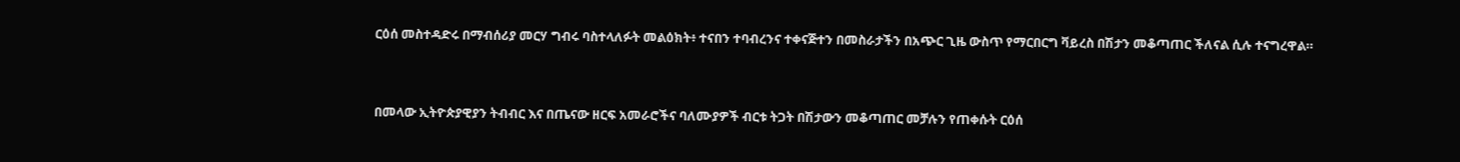ርዕሰ መስተዳድሩ በማብሰሪያ መርሃ ግብሩ ባስተላለፉት መልዕክት፥ ተናበን ተባብረንና ተቀናጅተን በመስራታችን በአጭር ጊዜ ውስጥ የማርበርግ ቫይረስ በሽታን መቆጣጠር ችለናል ሲሉ ተናግረዋል።



በመላው ኢትዮጵያዊያን ትብብር እና በጤናው ዘርፍ አመራሮችና ባለሙያዎች ብርቱ ትጋት በሽታውን መቆጣጠር መቻሉን የጠቀሱት ርዕሰ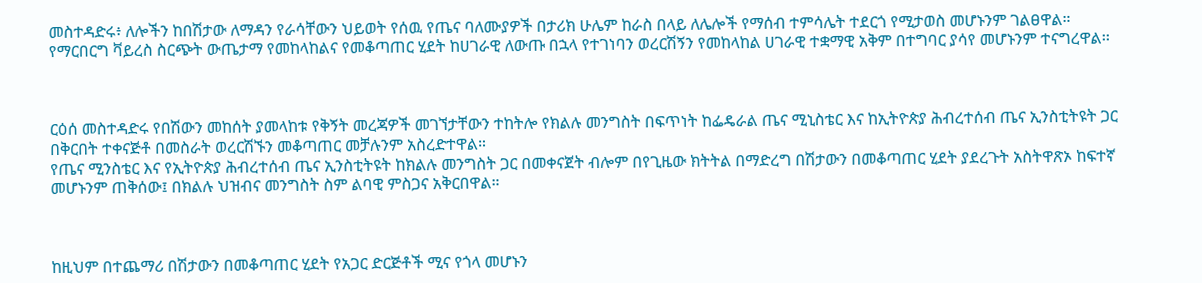መስተዳድሩ፥ ለሎችን ከበሽታው ለማዳን የራሳቸውን ህይወት የሰዉ የጤና ባለሙያዎች በታሪክ ሁሌም ከራስ በላይ ለሌሎች የማሰብ ተምሳሌት ተደርጎ የሚታወስ መሆኑንም ገልፀዋል።
የማርበርግ ቫይረስ ስርጭት ውጤታማ የመከላከልና የመቆጣጠር ሂደት ከሀገራዊ ለውጡ በኋላ የተገነባን ወረርሽኝን የመከላከል ሀገራዊ ተቋማዊ አቅም በተግባር ያሳየ መሆኑንም ተናግረዋል፡፡



ርዕሰ መስተዳድሩ የበሽውን መከሰት ያመላከቱ የቅኝት መረጃዎች መገኘታቸውን ተከትሎ የክልሉ መንግስት በፍጥነት ከፌዴራል ጤና ሚኒስቴር እና ከኢትዮጵያ ሕብረተሰብ ጤና ኢንስቲትዩት ጋር በቅርበት ተቀናጅቶ በመስራት ወረርሽኙን መቆጣጠር መቻሉንም አስረድተዋል።
የጤና ሚንስቴር እና የኢትዮጵያ ሕብረተሰብ ጤና ኢንስቲትዩት ከክልሉ መንግስት ጋር በመቀናጀት ብሎም በየጊዜው ክትትል በማድረግ በሽታውን በመቆጣጠር ሂደት ያደረጉት አስትዋጽኦ ከፍተኛ መሆኑንም ጠቅሰው፤ በክልሉ ህዝብና መንግስት ስም ልባዊ ምስጋና አቅርበዋል።



ከዚህም በተጨማሪ በሽታውን በመቆጣጠር ሂደት የአጋር ድርጅቶች ሚና የጎላ መሆኑን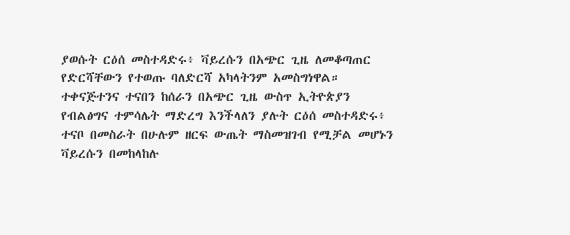ያወሱት ርዕሰ መስተዳድሩ፥ ቫይረሱን በአጭር ጊዜ ለመቆጣጠር የድርሻቸውን የተወጡ ባለድርሻ አካላትንም አመስግነዋል።
ተቀናጅተንና ተናበን ከሰራን በአጭር ጊዜ ውስጥ ኢትዮጵያን የብልፅግና ተምሳሌት ማድረግ እንችላለን ያሉት ርዕሰ መስተዳድሩ፥ ተናቦ በመስራት በሁሉም ዘርፍ ውጤት ማስመዝገብ የሚቻል መሆኑን ቫይረሱን በመከላከሉ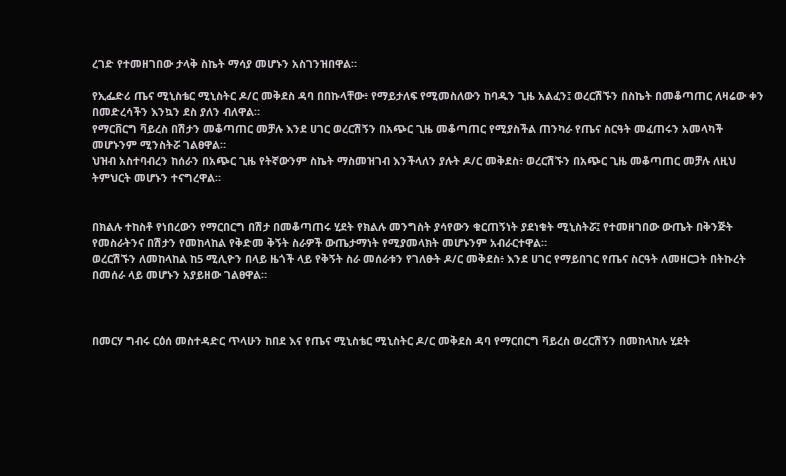ረገድ የተመዘገበው ታላቅ ስኬት ማሳያ መሆኑን አስገንዝበዋል።

የኢፌድሪ ጤና ሚኒስቴር ሚኒስትር ዶ/ር መቅደስ ዳባ በበኩላቸው፥ የማይታለፍ የሚመስለውን ከባዱን ጊዜ አልፈን፤ ወረርሽኙን በስኬት በመቆጣጠር ለዛሬው ቀን በመድረሳችን እንኳን ደስ ያለን ብለዋል።
የማርቨርግ ቫይረስ በሽታን መቆጣጠር መቻሉ እንደ ሀገር ወረርሽኝን በአጭር ጊዜ መቆጣጠር የሚያስችል ጠንካራ የጤና ስርዓት መፈጠሩን አመላካች መሆኑንም ሚንስትሯ ገልፀዋል።
ህዝብ አስተባብረን ከሰራን በአጭር ጊዜ የትኛውንም ስኬት ማስመዝገብ እንችላለን ያሉት ዶ/ር መቅደስ፥ ወረርሽኙን በአጭር ጊዜ መቆጣጠር መቻሉ ለዚህ ትምህርት መሆኑን ተናግረዋል።


በክልሉ ተከስቶ የነበረውን የማርበርግ በሽታ በመቆጣጠሩ ሂደት የክልሉ መንግስት ያሳየውን ቁርጠኝነት ያደነቁት ሚኒስትሯ፤ የተመዘገበው ውጤት በቅንጅት የመስራትንና በሽታን የመከላከል የቅድመ ቅኝት ስራዎች ውጤታማነት የሚያመላክት መሆኑንም አብራርተዋል።
ወረርሽኙን ለመከላከል ከ5 ሚሊዮን በላይ ዜጎች ላይ የቅኝት ስራ መሰራቱን የገለፁት ዶ/ር መቅደስ፥ እንደ ሀገር የማይበገር የጤና ስርዓት ለመዘርጋት በትኩረት በመሰራ ላይ መሆኑን አያይዘው ገልፀዋል።



በመርሃ ግብሩ ርዕሰ መስተዳድር ጥላሁን ከበደ እና የጤና ሚኒስቴር ሚኒስትር ዶ/ር መቅደስ ዳባ የማርበርግ ቫይረስ ወረርሽኝን በመከላከሉ ሂደት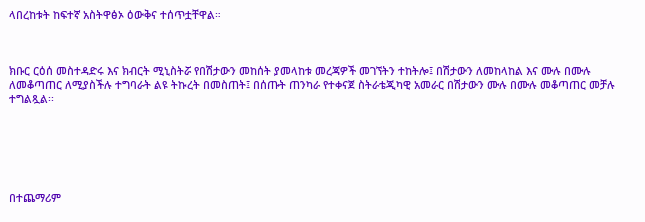ላበረከቱት ከፍተኛ አስትዋፅኦ ዕውቅና ተሰጥቷቸዋል።



ክቡር ርዕሰ መስተዳድሩ እና ክብርት ሚኒስትሯ የበሽታውን መከሰት ያመላከቱ መረጃዎች መገኘትን ተከትሎ፤ በሽታውን ለመከላከል እና ሙሉ በሙሉ ለመቆጣጠር ለሚያስችሉ ተግባራት ልዩ ትኩረት በመስጠት፤ በሰጡት ጠንካራ የተቀናጀ ስትራቴጂካዊ አመራር በሽታውን ሙሉ በሙሉ መቆጣጠር መቻሉ ተግልጿል፡፡






በተጨማሪም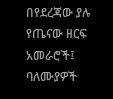በየደረጃው ያሉ የጤናው ዘርፍ አመራሮች፤ ባለሙያዎች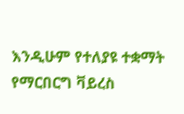እንዲሁም የተለያዩ ተቋማት የማርበርግ ቫይረስ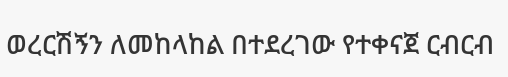ወረርሽኝን ለመከላከል በተደረገው የተቀናጀ ርብርብ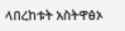ላበረከቱት አስትዋፅኦ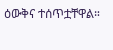ዕውቅና ተሰጥቷቸዋል።